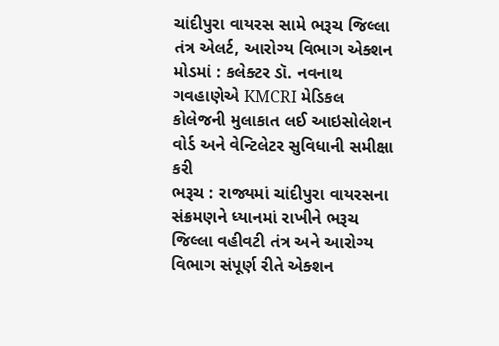ચાંદીપુરા વાયરસ સામે ભરૂચ જિલ્લા તંત્ર એલર્ટ, આરોગ્ય વિભાગ એક્શન મોડમાં : કલેક્ટર ડૉ. નવનાથ ગવહાણેએ KMCRI મેડિકલ કોલેજની મુલાકાત લઈ આઇસોલેશન વોર્ડ અને વેન્ટિલેટર સુવિધાની સમીક્ષા કરી
ભરૂચ : રાજ્યમાં ચાંદીપુરા વાયરસના સંક્રમણને ધ્યાનમાં રાખીને ભરૂચ જિલ્લા વહીવટી તંત્ર અને આરોગ્ય વિભાગ સંપૂર્ણ રીતે એક્શન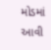મોડમાં આવી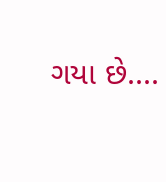ગયા છે....